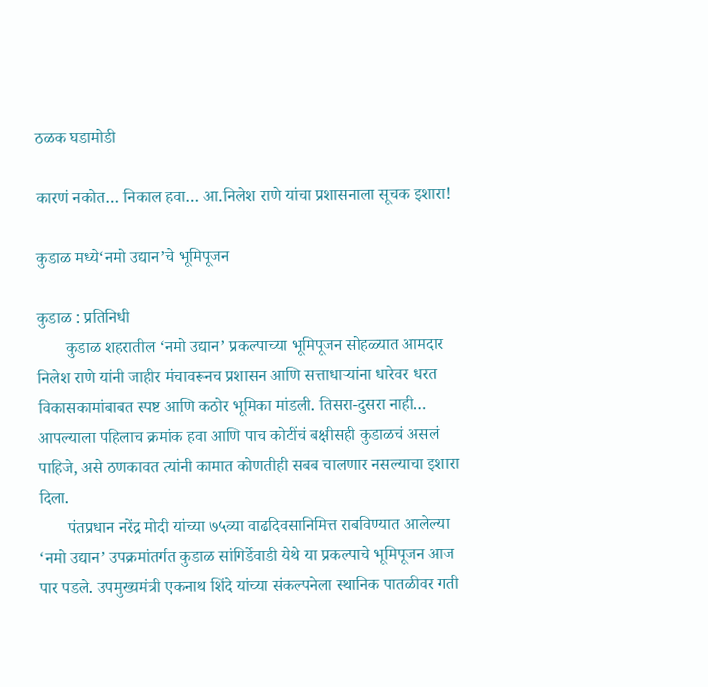ठळक घडामोडी

कारणं नकोत… निकाल हवा… आ.निलेश राणे यांचा प्रशासनाला सूचक इशारा!

कुडाळ मध्ये‘नमो उद्यान’चे भूमिपूजन

कुडाळ : प्रतिनिधी
       कुडाळ शहरातील ‘नमो उद्यान’ प्रकल्पाच्या भूमिपूजन सोहळ्यात आमदार निलेश राणे यांनी जाहीर मंचावरूनच प्रशासन आणि सत्ताधाऱ्यांना धारेवर धरत विकासकामांबाबत स्पष्ट आणि कठोर भूमिका मांडली. तिसरा-दुसरा नाही… आपल्याला पहिलाच क्रमांक हवा आणि पाच कोटींचं बक्षीसही कुडाळचं असलं पाहिजे, असे ठणकावत त्यांनी कामात कोणतीही सबब चालणार नसल्याचा इशारा दिला.
       पंतप्रधान नरेंद्र मोदी यांच्या ७५व्या वाढदिवसानिमित्त राबविण्यात आलेल्या ‘नमो उद्यान’ उपक्रमांतर्गत कुडाळ सांगिर्डेवाडी येथे या प्रकल्पाचे भूमिपूजन आज पार पडले. उपमुख्यमंत्री एकनाथ शिंदे यांच्या संकल्पनेला स्थानिक पातळीवर गती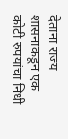देताना राज्य शासनाकडून एक कोटी रुपयांचा निधी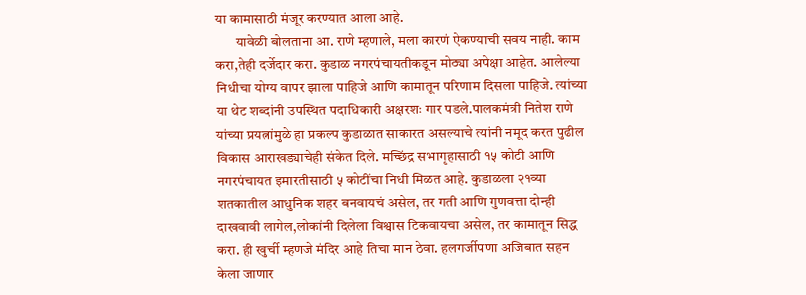या कामासाठी मंजूर करण्यात आला आहे.
       यावेळी बोलताना आ. राणे म्हणाले, मला कारणं ऐकण्याची सवय नाही. काम करा,तेही दर्जेदार करा. कुडाळ नगरपंचायतीकडून मोठ्या अपेक्षा आहेत. आलेल्या निधीचा योग्य वापर झाला पाहिजे आणि कामातून परिणाम दिसला पाहिजे. त्यांच्या या थेट शब्दांनी उपस्थित पदाधिकारी अक्षरशः गार पडले.पालकमंत्री नितेश राणे यांच्या प्रयत्नांमुळे हा प्रकल्प कुडाळात साकारत असल्याचे त्यांनी नमूद करत पुढील विकास आराखड्याचेही संकेत दिले. मच्छिंद्र सभागृहासाठी १५ कोटी आणि नगरपंचायत इमारतीसाठी ५ कोटींचा निधी मिळत आहे. कुडाळला २१व्या शतकातील आधुनिक शहर बनवायचं असेल, तर गती आणि गुणवत्ता दोन्ही दाखवावी लागेल,लोकांनी दिलेला विश्वास टिकवायचा असेल, तर कामातून सिद्ध करा. ही खुर्ची म्हणजे मंदिर आहे तिचा मान ठेवा. हलगर्जीपणा अजिबात सहन केला जाणार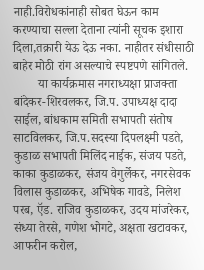नाही.विरोधकांनाही सोबत घेऊन काम करण्याचा सल्ला देताना त्यांनी सूचक इशारा दिला,तक्रारी येऊ देऊ नका. नाहीतर संधीसाठी बाहेर मोठी रांग असल्याचे स्पष्टपणे सांगितले.
        या कार्यक्रमास नगराध्यक्षा प्राजक्ता बांदेकर-शिरवलकर, जि.प. उपाध्यक्ष दादा साईल, बांधकाम समिती सभापती संतोष साटविलकर, जि.प.सदस्या दिपलक्ष्मी पडते, कुडाळ सभापती मिलिंद नाईक, संजय पडते, काका कुडाळकर, संजय वेगुर्लेकर, नगरसेवक विलास कुडाळकर, अभिषेक गावडे, निलेश परब, ऍड. राजिव कुडाळकर, उदय मांजरेकर, संध्या तेरसे, गणेश भोगटे, अक्षता खटावकर, आफरीन करोल,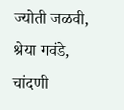ज्योती जळवी, श्रेया गवंडे, चांदणी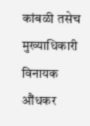कांबळी तसेच मुख्याधिकारी विनायक औंधकर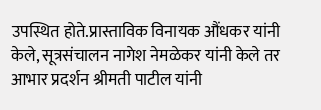उपस्थित होते.प्रास्ताविक विनायक औंधकर यांनी केले, सूत्रसंचालन नागेश नेमळेकर यांनी केले तर आभार प्रदर्शन श्रीमती पाटील यांनी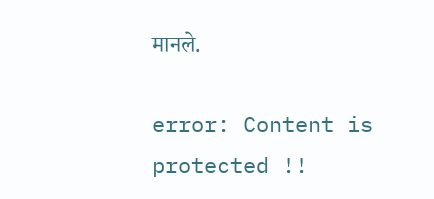मानले.

error: Content is protected !!